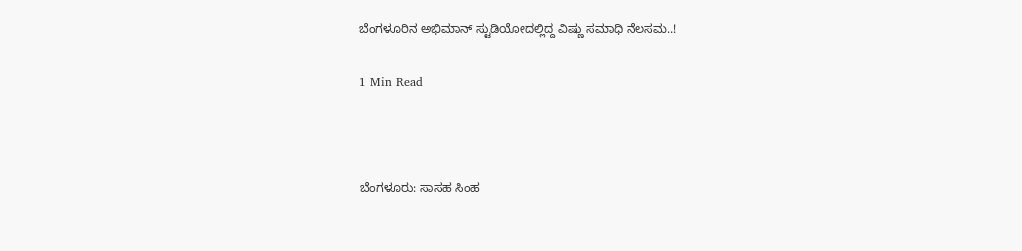ಬೆಂಗಳೂರಿನ ಅಭಿಮಾನ್ ಸ್ಟುಡಿಯೋದಲ್ಲಿದ್ದ ವಿಷ್ಣು ಸಮಾಧಿ ನೆಲಸಮ..!

1 Min Read



ಬೆಂಗಳೂರು: ಸಾಸಹ ಸಿಂಹ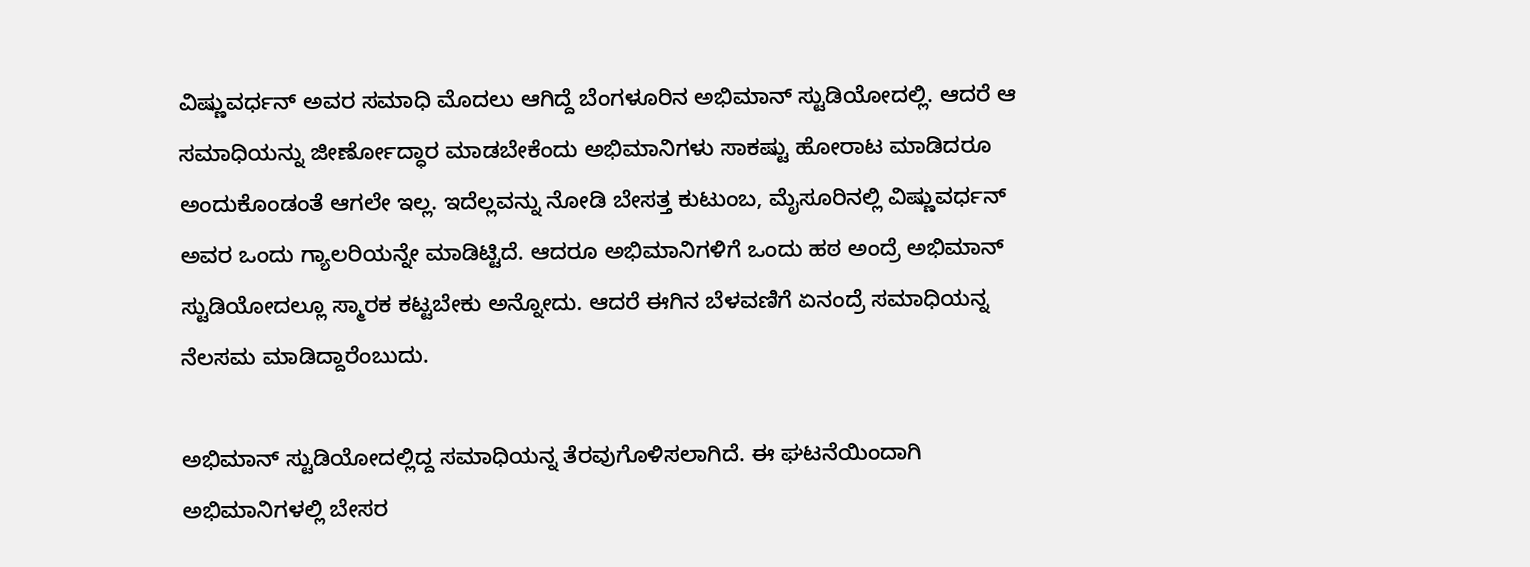ವಿಷ್ಣುವರ್ಧನ್ ಅವರ ಸಮಾಧಿ ಮೊದಲು ಆಗಿದ್ದೆ ಬೆಂಗಳೂರಿನ ಅಭಿಮಾನ್ ಸ್ಟುಡಿಯೋದಲ್ಲಿ. ಆದರೆ ಆ ಸಮಾಧಿಯನ್ನು ಜೀರ್ಣೋದ್ಧಾರ ಮಾಡಬೇಕೆಂದು ಅಭಿಮಾನಿಗಳು ಸಾಕಷ್ಟು ಹೋರಾಟ ಮಾಡಿದರೂ ಅಂದುಕೊಂಡಂತೆ ಆಗಲೇ ಇಲ್ಲ. ಇದೆಲ್ಲವನ್ನು ನೋಡಿ ಬೇಸತ್ತ ಕುಟುಂಬ, ಮೈಸೂರಿನಲ್ಲಿ ವಿಷ್ಣುವರ್ಧನ್ ಅವರ ಒಂದು ಗ್ಯಾಲರಿಯನ್ನೇ ಮಾಡಿಟ್ಟಿದೆ. ಆದರೂ ಅಭಿಮಾನಿಗಳಿಗೆ ಒಂದು ಹಠ ಅಂದ್ರೆ ಅಭಿಮಾನ್ ಸ್ಟುಡಿಯೋದಲ್ಲೂ ಸ್ಮಾರಕ ಕಟ್ಟಬೇಕು ಅನ್ನೋದು. ಆದರೆ‌ ಈಗಿನ ಬೆಳವಣಿಗೆ ಏನಂದ್ರೆ ಸಮಾಧಿಯನ್ನ ನೆಲಸಮ ಮಾಡಿದ್ದಾರೆಂಬುದು.

ಅಭಿಮಾನ್ ಸ್ಟುಡಿಯೋದಲ್ಲಿದ್ದ ಸಮಾಧಿಯನ್ನ ತೆರವುಗೊಳಿಸಲಾಗಿದೆ. ಈ ಘಟನೆಯಿಂದಾಗಿ ಅಭಿಮಾನಿಗಳಲ್ಲಿ ಬೇಸರ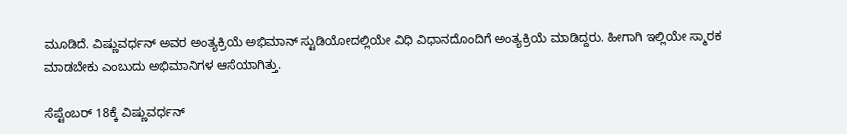ಮೂಡಿದೆ. ವಿಷ್ಣುವರ್ಧನ್ ಅವರ ಅಂತ್ಯಕ್ರಿಯೆ ಅಭಿಮಾನ್ ಸ್ಟುಡಿಯೋದಲ್ಲಿಯೇ ವಿಧಿ ವಿಧಾನದೊಂದಿಗೆ ಅಂತ್ಯಕ್ರಿಯೆ ಮಾಡಿದ್ದರು. ಹೀಗಾಗಿ ಇಲ್ಲಿಯೇ ಸ್ಮಾರಕ ಮಾಡಬೇಕು ಎಂಬುದು ಅಭಿಮಾನಿಗಳ ಆಸೆಯಾಗಿತ್ತು.

ಸೆಪ್ಟೆಂಬರ್ 18ಕ್ಕೆ ವಿಷ್ಣುವರ್ಧನ್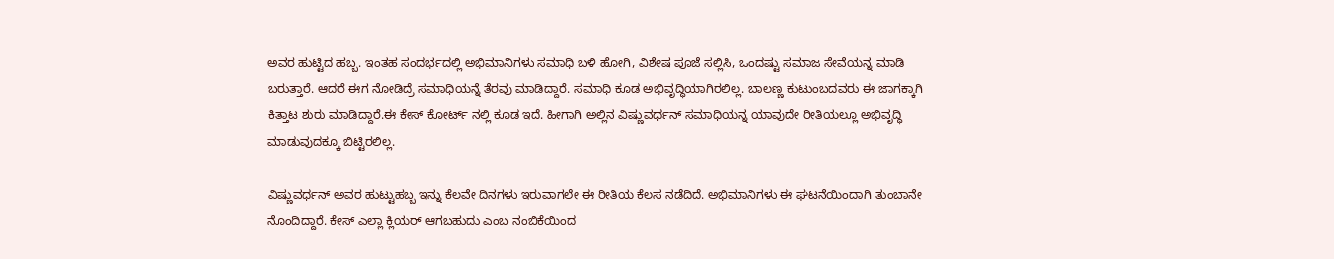ಅವರ ಹುಟ್ಟಿದ ಹಬ್ಬ. ಇಂತಹ ಸಂದರ್ಭದಲ್ಲಿ ಅಭಿಮಾನಿಗಳು ಸಮಾಧಿ ಬಳಿ ಹೋಗಿ, ವಿಶೇಷ ಪೂಜೆ‌ ಸಲ್ಲಿಸಿ, ಒಂದಷ್ಟು‌ ಸಮಾಜ ಸೇವೆಯನ್ನ ಮಾಡಿ ಬರುತ್ತಾರೆ. ಆದರೆ ಈಗ ನೋಡಿದ್ರೆ ಸಮಾಧಿಯನ್ನೆ ತೆರವು ಮಾಡಿದ್ದಾರೆ. ಸಮಾಧಿ ಕೂಡ ಅಭಿವೃದ್ಧಿಯಾಗಿರಲಿಲ್ಲ. ಬಾಲಣ್ಣ ಕುಟುಂಬದವರು ಈ ಜಾಗಕ್ಕಾಗಿ ಕಿತ್ತಾಟ ಶುರು ಮಾಡಿದ್ದಾರೆ.ಈ ಕೇಸ್ ಕೋರ್ಟ್ ನಲ್ಲಿ ಕೂಡ ಇದೆ. ಹೀಗಾಗಿ ಅಲ್ಲಿನ ವಿಷ್ಣುವರ್ಧನ್ ಸಮಾಧಿಯನ್ನ ಯಾವುದೇ ರೀತಿಯಲ್ಲೂ ಅಭಿವೃದ್ಧಿ ಮಾಡುವುದಕ್ಕೂ ಬಿಟ್ಟಿರಲಿಲ್ಲ.

ವಿಷ್ಣುವರ್ಧನ್ ಅವರ ಹುಟ್ಟುಹಬ್ಬ ಇನ್ನು ಕೆಲವೇ ದಿನಗಳು ಇರುವಾಗಲೇ ಈ ರೀತಿಯ ಕೆಲಸ ನಡೆದಿದೆ. ಅಭಿಮಾನಿಗಳು ಈ ಘಟನೆಯಿಂದಾಗಿ ತುಂಬಾನೇ ನೊಂದಿದ್ದಾರೆ. ಕೇಸ್ ಎಲ್ಲಾ ಕ್ಲಿಯರ್ ಆಗಬಹುದು ಎಂಬ ನಂಬಿಕೆಯಿಂದ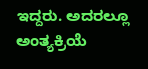ಇದ್ದರು. ಅದರಲ್ಲೂ ಅಂತ್ಯಕ್ರಿಯೆ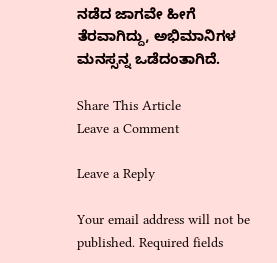ನಡೆದ ಜಾಗವೇ ಹೀಗೆ ತೆರವಾಗಿದ್ದು, ಅಭಿಮಾನಿಗಳ ಮನಸ್ಸನ್ನ ಒಡೆದಂತಾಗಿದೆ.

Share This Article
Leave a Comment

Leave a Reply

Your email address will not be published. Required fields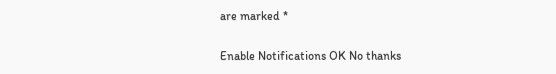are marked *

Enable Notifications OK No thanks